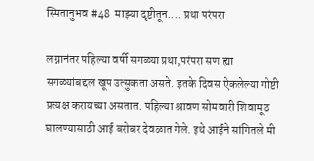स्मितानुभव #48  माझ्या दृष्टीतून.... प्रथा परंपरा

लग्नानंतर पहिल्या वर्षी सगळ्या प्रथा,परंपरा सण ह्या सगळ्यांबद्दल खूप उत्सुकता असते. इतके दिवस ऐकलेल्या गोष्टी प्रत्यक्ष करायच्या असतात. पहिल्या श्रावण सोमवारी शिवामूठ घालण्यासाठी आई बरोबर देवळात गेले. इथे आईने सांगितले मी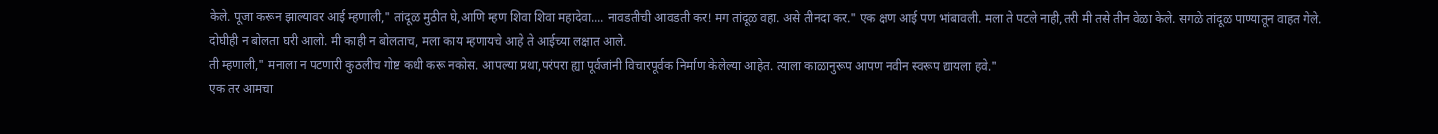केले. पूजा करून झाल्यावर आई म्हणाली," तांदूळ मुठीत घे,आणि म्हण शिवा शिवा महादेवा.... नावडतीची आवडती कर! मग तांदूळ वहा. असे तीनदा कर." एक क्षण आई पण भांबावली. मला ते पटले नाही,तरी मी तसे तीन वेळा केले. सगळे तांदूळ पाण्यातून वाहत गेले.
दोघीही न बोलता घरी आलो. मी काही न बोलताच, मला काय म्हणायचे आहे ते आईच्या लक्षात आले.
ती म्हणाली," मनाला न पटणारी कुठलीच गोष्ट कधी करू नकोस. आपल्या प्रथा,परंपरा ह्या पूर्वजांनी विचारपूर्वक निर्माण केलेल्या आहेत. त्याला काळानुरूप आपण नवीन स्वरूप द्यायला हवे."
एक तर आमचा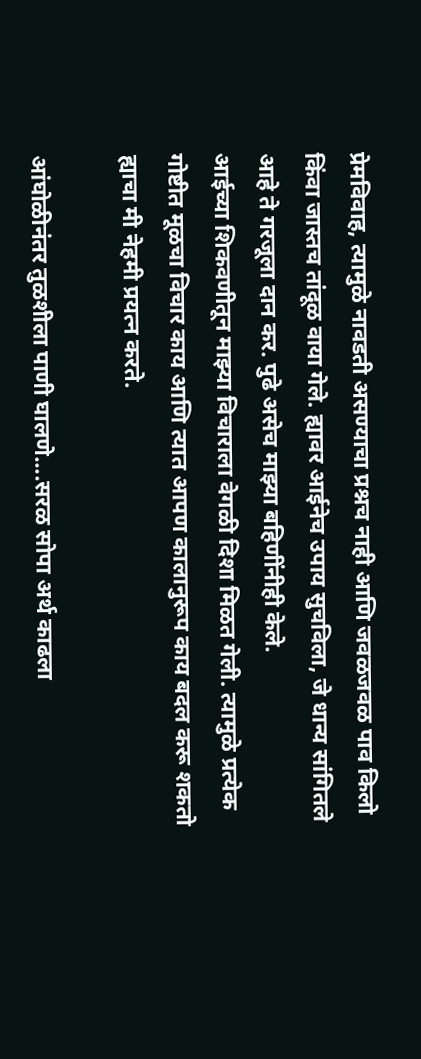प्रेमविवाह, त्यामुळे नावडती असण्याचा प्रश्नच नाही आणि जवळजवळ पाव किलो किंवा जास्तच तांदूळ वाया गेले. ह्यावर आईनेच उपाय सुचविला, जे धान्य सांगितले आहे ते गरजूला दान कर. पुढे असेच माझ्या बहिणींनीही केले.
आईच्या शिकवणीतून माझ्या विचाराला वेगळी दिशा मिळत गेली. त्यामुळे प्रत्येक गोष्टीत मूळचा विचार काय आणि त्यात आपण कालानुरूप काय बदल करू शकतो ह्याचा मी नेहमी प्रयत्न करते.

आंघोळीनंतर तुळशीला पाणी घालणे....सरळ सोपा अर्थ काढला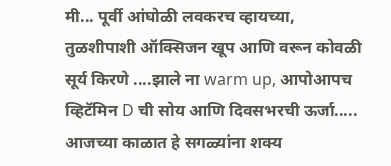मी... पूर्वी आंघोळी लवकरच व्हायच्या, तुळशीपाशी ऑक्सिजन खूप आणि वरून कोवळी सूर्य किरणे ....झाले ना warm up, आपोआपच व्हिटॅमिन D ची सोय आणि दिवसभरची ऊर्जा.....
आजच्या काळात हे सगळ्यांना शक्य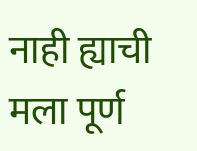नाही ह्याची मला पूर्ण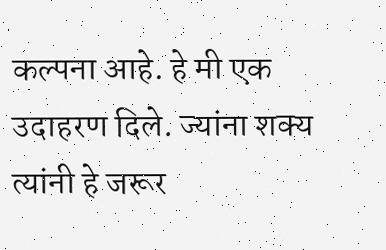कल्पना आहे. हे मी एक उदाहरण दिले. ज्यांना शक्य त्यांनी हे जरूर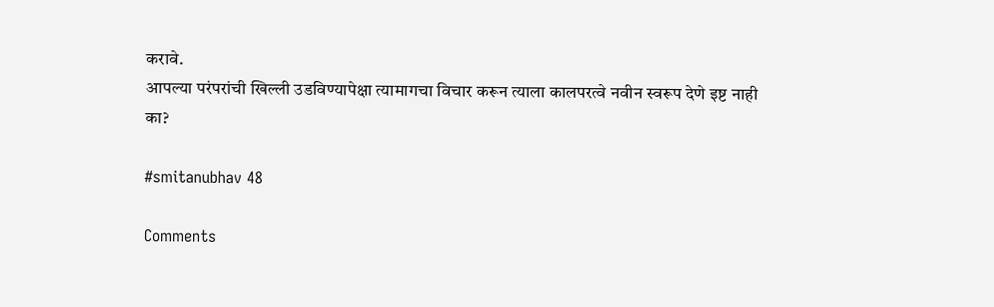करावे.
आपल्या परंपरांची खिल्ली उडविण्यापेक्षा त्यामागचा विचार करून त्याला कालपरत्वे नवीन स्वरूप देणे इष्ट नाही का?

#smitanubhav 48

Comments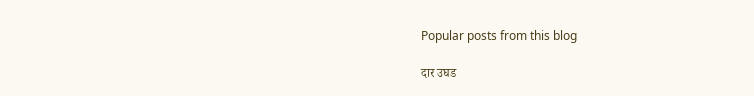Popular posts from this blog

दार उघड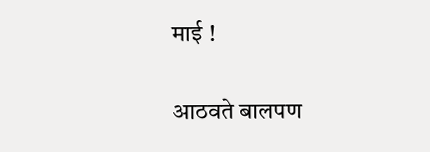माई !

आठवते बालपण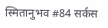स्मितानुभव #84 सर्कस